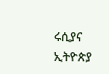ሩሲያና ኢትዮጵያ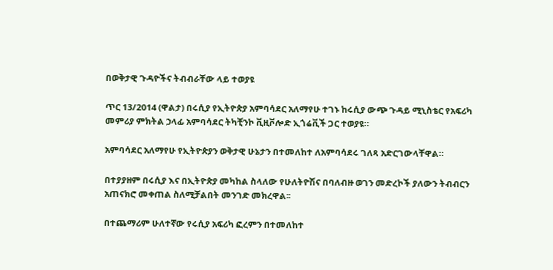በወቅታዊ ጉዳዮችና ትብብራቸው ላይ ተወያዩ

ጥር 13/2014 (ዋልታ) በሩሲያ የኢትዮጵያ አምባሳደር አለማየሁ ተገኑ ከሩሲያ ውጭ ጉዳይ ሚኒስቴር የአፍሪካ መምሪያ ምክትል ኃላፊ አምባሳደር ትካቺንኮ ቪዚቮሎድ ኢጎሬቪች ጋር ተወያዩ።

አምባሳደር አለማየሁ የኢትዮጵያን ወቅታዊ ሁኔታን በተመለከተ ለአምባሳደሩ ገለጻ አድርገውላቸዋል።

በተያያዘም በሩሲያ እና በኢትዮጵያ መካከል ስላለው የሁለትዮሽና በባለብዙ ወገን መድረኮች ያለውን ትብብርን አጠናክሮ መቀጠል ስለሚቻልበት መንገድ መክረዋል፡፡

በተጨማሪም ሁለተኛው የሩሲያ አፍሪካ ፎረምን በተመለከተ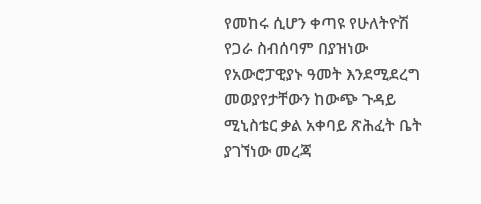የመከሩ ሲሆን ቀጣዩ የሁለትዮሽ የጋራ ስብሰባም በያዝነው የአውሮፓዊያኑ ዓመት እንደሚደረግ መወያየታቸውን ከውጭ ጉዳይ ሚኒስቴር ቃል አቀባይ ጽሕፈት ቤት ያገኘነው መረጃ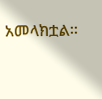አመላክቷል፡፡